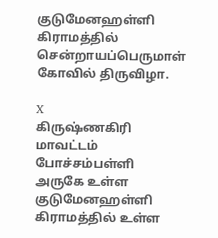குடுமேனஹள்ளி கிராமத்தில் சென்றாயப்பெருமாள் கோவில் திருவிழா.

X
கிருஷ்ணகிரி மாவட்டம் போச்சம்பள்ளி அருகே உள்ள குடுமேனஹள்ளி கிராமத்தில் உள்ள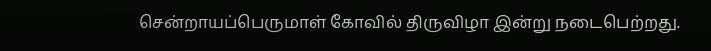சென்றாயப்பெருமாள் கோவில் திருவிழா இன்று நடைபெற்றது.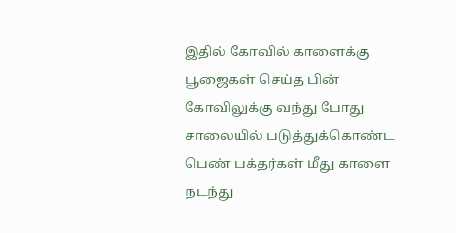இதில் கோவில் காளைக்கு பூஜைகள் செய்த பின் கோவிலுக்கு வந்து போது சாலையில் படுத்துக்கொண்ட பெண் பக்தர்கள் மீது காளை நடந்து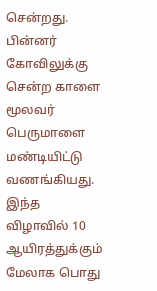சென்றது. பின்னர் கோவிலுக்கு சென்ற காளை மூலவர் பெருமாளை மண்டியிட்டு வணங்கியது. இந்த விழாவில் 10 ஆயிரத்துக்கும் மேலாக பொது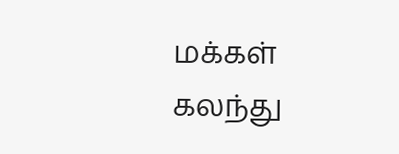மக்கள் கலந்து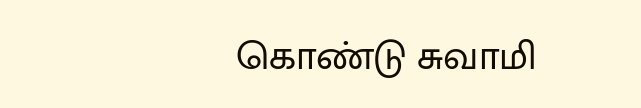கொண்டு சுவாமி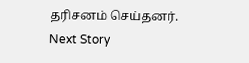தரிசனம் செய்தனர்.
Next Story